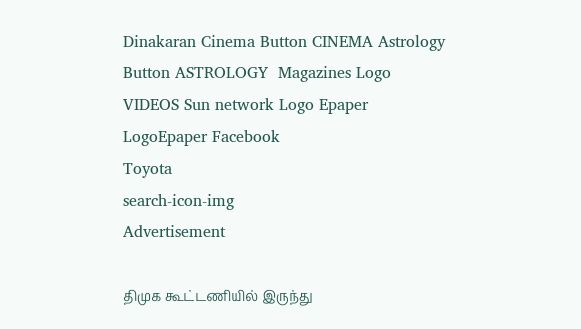Dinakaran Cinema Button CINEMA Astrology Button ASTROLOGY  Magazines Logo VIDEOS Sun network Logo Epaper LogoEpaper Facebook
Toyota
search-icon-img
Advertisement

திமுக கூட்டணியில் இருந்து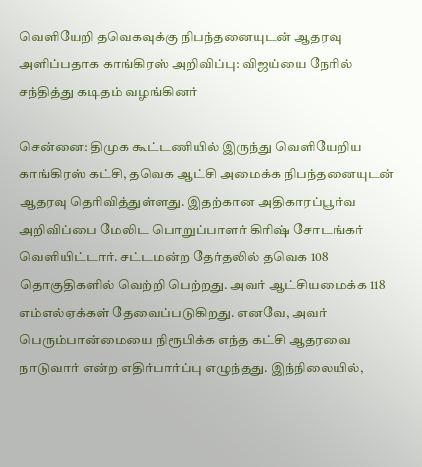வெளியேறி தவெகவுக்கு நிபந்தனையுடன் ஆதரவு அளிப்பதாக காங்கிரஸ் அறிவிப்பு: விஜய்யை நேரில் சந்தித்து கடிதம் வழங்கினர்

சென்னை: திமுக கூட்டணியில் இருந்து வெளியேறிய காங்கிரஸ் கட்சி, தவெக ஆட்சி அமைக்க நிபந்தனையுடன் ஆதரவு தெரிவித்துள்ளது. இதற்கான அதிகாரப்பூர்வ அறிவிப்பை மேலிட பொறுப்பாளர் கிரிஷ் சோடங்கர் வெளியிட்டார். சட்டமன்ற தேர்தலில் தவெக 108 தொகுதிகளில் வெற்றி பெற்றது. அவர் ஆட்சியமைக்க 118 எம்எல்ஏக்கள் தேவைப்படுகிறது. எனவே, அவர் பெரும்பான்மையை நிரூபிக்க எந்த கட்சி ஆதரவை நாடுவார் என்ற எதிர்பார்ப்பு எழுந்தது. இந்நிலையில்,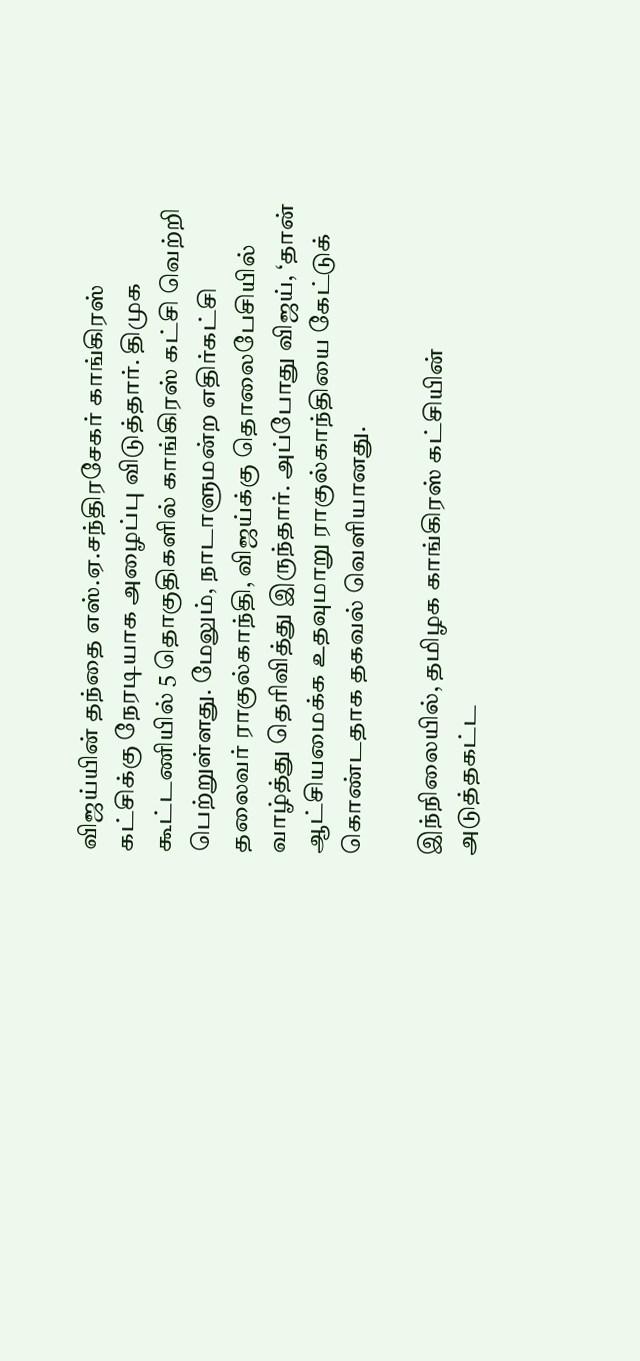விஜய்யின் தந்தை எஸ்.ஏ.சந்திரசேகர் காங்கிரஸ் கட்சிக்கு நேரடியாக அழைப்பு விடுத்தார். திமுக கூட்டணியில் 5 தொகுதிகளில் காங்கிரஸ் கட்சி வெற்றி பெற்றுள்ளது. மேலும், நாடாளுமன்ற எதிர்கட்சி தலைவர் ராகுல்காந்தி, விஜய்க்கு தொலைபேசியில் வாழ்த்து தெரிவித்து இருந்தார். அப்போது விஜய், ‘தான் ஆட்சியமைக்க உதவுமாறு ராகுல்காந்தியை கேட்டுக் கொண்டதாக தகவல் வெளியானது.

இந்நிலையில், தமிழக காங்கிரஸ் கட்சியின் அடுத்தகட்ட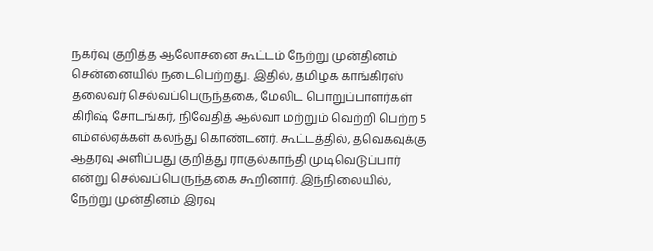நகர்வு குறித்த ஆலோசனை கூட்டம் நேற்று முன்தினம் சென்னையில் நடைபெற்றது. இதில், தமிழக காங்கிரஸ் தலைவர் செல்வப்பெருந்தகை, மேலிட பொறுப்பாளர்கள் கிரிஷ் சோடங்கர், நிவேதித் ஆல்வா மற்றும் வெற்றி பெற்ற 5 எம்எல்ஏக்கள் கலந்து கொண்டனர். கூட்டத்தில், தவெகவுக்கு ஆதரவு அளிப்பது குறித்து ராகுல்காந்தி முடிவெடுப்பார் என்று செல்வப்பெருந்தகை கூறினார். இந்நிலையில், நேற்று முன்தினம் இரவு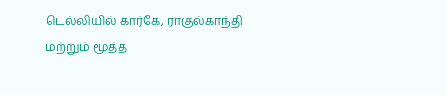டெல்லியில் கார்கே, ராகுல்காந்தி மற்றும் மூத்த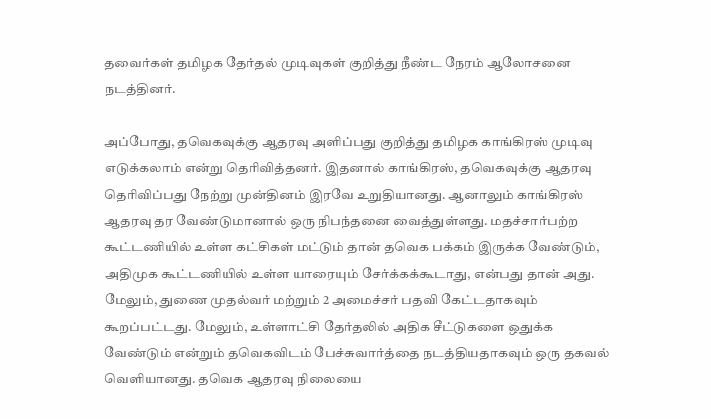தவைர்கள் தமிழக தேர்தல் முடிவுகள் குறித்து நீண்ட நேரம் ஆலோசனை நடத்தினர்.

அப்போது, தவெகவுக்கு ஆதரவு அளிப்பது குறித்து தமிழக காங்கிரஸ் முடிவு எடுக்கலாம் என்று தெரிவித்தனர். இதனால் காங்கிரஸ், தவெகவுக்கு ஆதரவு தெரிவிப்பது நேற்று முன்தினம் இரவே உறுதியானது. ஆனாலும் காங்கிரஸ் ஆதரவு தர வேண்டுமானால் ஒரு நிபந்தனை வைத்துள்ளது. மதச்சார்பற்ற கூட்டணியில் உள்ள கட்சிகள் மட்டும் தான் தவெக பக்கம் இருக்க வேண்டும், அதிமுக கூட்டணியில் உள்ள யாரையும் சேர்க்கக்கூடாது, என்பது தான் அது. மேலும், துணை முதல்வர் மற்றும் 2 அமைச்சர் பதவி கேட்டதாகவும் கூறப்பட்டது. மேலும், உள்ளாட்சி தேர்தலில் அதிக சீட்டுகளை ஒதுக்க வேண்டும் என்றும் தவெகவிடம் பேச்சுவார்த்தை நடத்தியதாகவும் ஒரு தகவல் வெளியானது. தவெக ஆதரவு நிலையை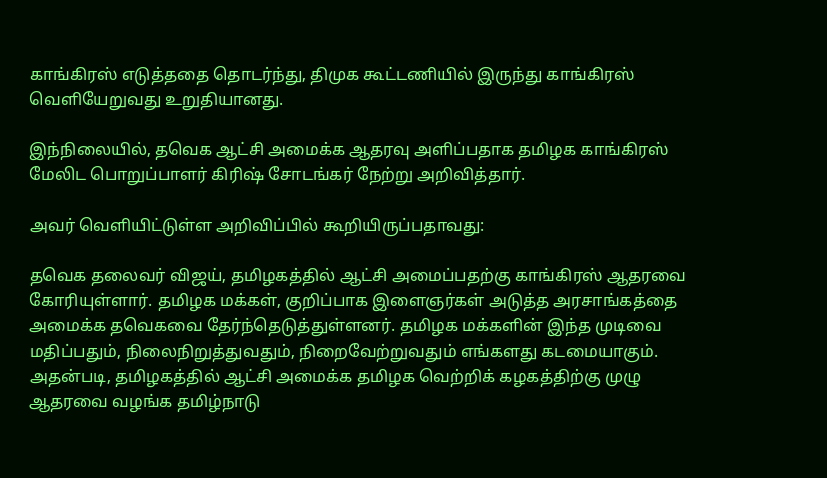காங்கிரஸ் எடுத்ததை தொடர்ந்து, திமுக கூட்டணியில் இருந்து காங்கிரஸ் வெளியேறுவது உறுதியானது.

இந்நிலையில், தவெக ஆட்சி அமைக்க ஆதரவு அளிப்பதாக தமிழக காங்கிரஸ் மேலிட பொறுப்பாளர் கிரிஷ் சோடங்கர் நேற்று அறிவித்தார்.

அவர் வெளியிட்டுள்ள அறிவிப்பில் கூறியிருப்பதாவது:

தவெக தலைவர் விஜய், தமிழகத்தில் ஆட்சி அமைப்பதற்கு காங்கிரஸ் ஆதரவை கோரியுள்ளார். தமிழக மக்கள், குறிப்பாக இளைஞர்கள் அடுத்த அரசாங்கத்தை அமைக்க தவெகவை தேர்ந்தெடுத்துள்ளனர். தமிழக மக்களின் இந்த முடிவை மதிப்பதும், நிலைநிறுத்துவதும், நிறைவேற்றுவதும் எங்களது கடமையாகும். அதன்படி, தமிழகத்தில் ஆட்சி அமைக்க தமிழக வெற்றிக் கழகத்திற்கு முழு ஆதரவை வழங்க தமிழ்நாடு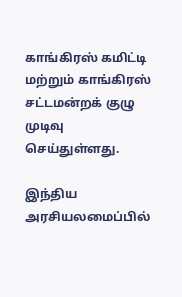காங்கிரஸ் கமிட்டி மற்றும் காங்கிரஸ் சட்டமன்றக் குழு முடிவு செய்துள்ளது.

இந்திய அரசியலமைப்பில்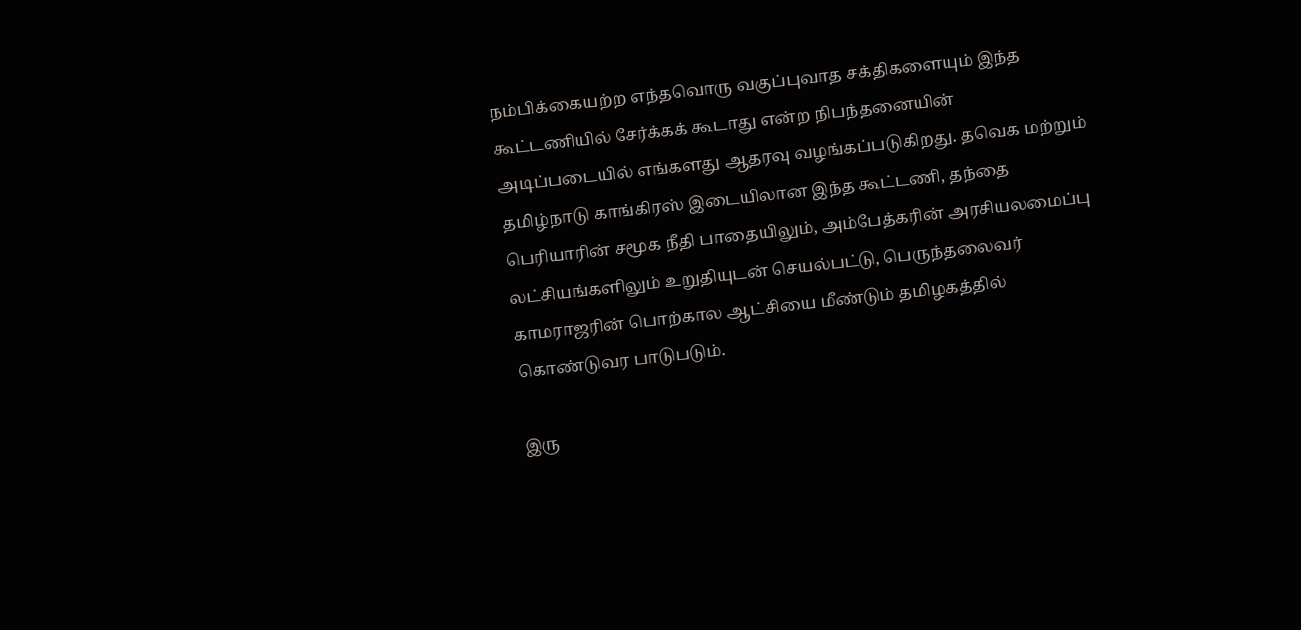நம்பிக்கையற்ற எந்தவொரு வகுப்புவாத சக்திகளையும் இந்த கூட்டணியில் சேர்க்கக் கூடாது என்ற நிபந்தனையின் அடிப்படையில் எங்களது ஆதரவு வழங்கப்படுகிறது. தவெக மற்றும் தமிழ்நாடு காங்கிரஸ் இடையிலான இந்த கூட்டணி, தந்தை பெரியாரின் சமூக நீதி பாதையிலும், அம்பேத்கரின் அரசியலமைப்பு லட்சியங்களிலும் உறுதியுடன் செயல்பட்டு, பெருந்தலைவர் காமராஜரின் பொற்கால ஆட்சியை மீண்டும் தமிழகத்தில் கொண்டுவர பாடுபடும்.

இரு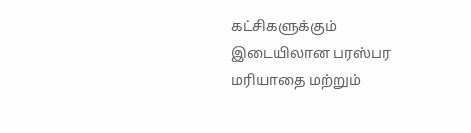கட்சிகளுக்கும் இடையிலான பரஸ்பர மரியாதை மற்றும்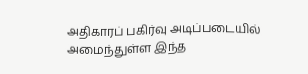அதிகாரப் பகிர்வு அடிப்படையில் அமைந்துள்ள இந்த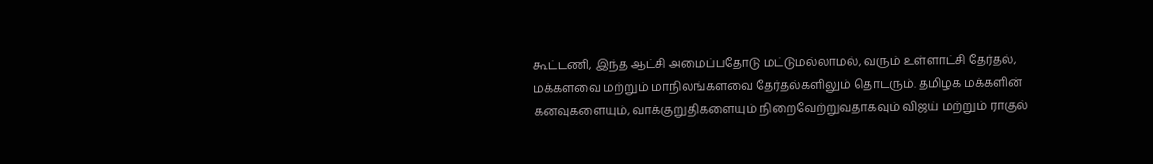கூட்டணி, இந்த ஆட்சி அமைப்பதோடு மட்டுமல்லாமல், வரும் உள்ளாட்சி தேர்தல், மக்களவை மற்றும் மாநிலங்களவை தேர்தல்களிலும் தொடரும். தமிழக மக்களின் கனவுகளையும், வாக்குறுதிகளையும் நிறைவேற்றுவதாகவும் விஜய் மற்றும் ராகுல்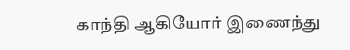காந்தி ஆகியோர் இணைந்து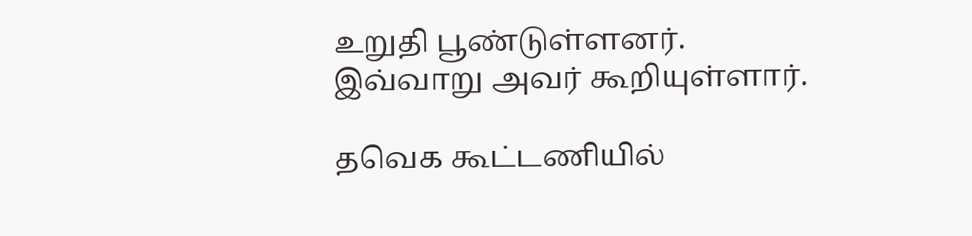உறுதி பூண்டுள்ளனர். இவ்வாறு அவர் கூறியுள்ளார்.

தவெக கூட்டணியில்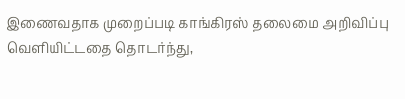இணைவதாக முறைப்படி காங்கிரஸ் தலைமை அறிவிப்பு வெளியிட்டதை தொடர்ந்து,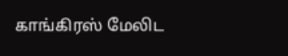காங்கிரஸ் மேலிட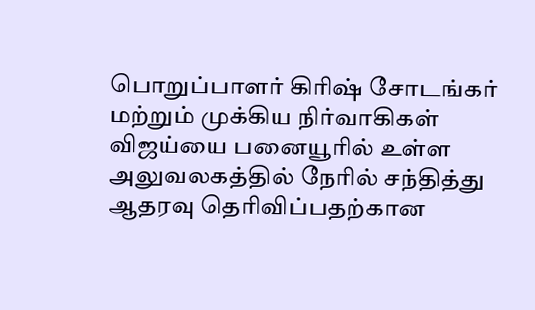பொறுப்பாளர் கிரிஷ் சோடங்கர் மற்றும் முக்கிய நிர்வாகிகள் விஜய்யை பனையூரில் உள்ள அலுவலகத்தில் நேரில் சந்தித்து ஆதரவு தெரிவிப்பதற்கான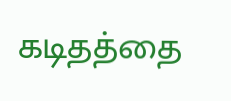கடிதத்தை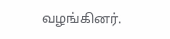வழங்கினர்.